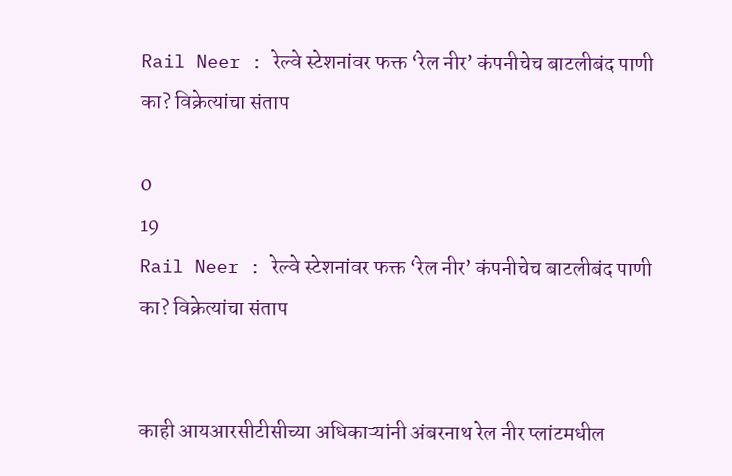Rail Neer : रेल्वे स्टेशनांवर फक्त ‘रेल नीर’ कंपनीचेच बाटलीबंद पाणी का? विक्रेत्यांचा संताप

0
19
Rail Neer : रेल्वे स्टेशनांवर फक्त ‘रेल नीर’ कंपनीचेच बाटलीबंद पाणी का? विक्रेत्यांचा संताप


काही आयआरसीटीसीच्या अधिकाऱ्यांनी अंबरनाथ रेल नीर प्लांटमधील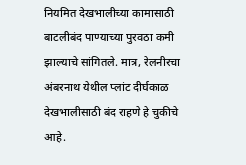नियमित देखभालीच्या कामासाठी बाटलीबंद पाण्याच्या पुरवठा कमी झाल्याचे सांगितले. मात्र, रेलनीरचा अंबरनाथ येथील प्लांट दीर्घकाळ देखभालीसाठी बंद राहणे हे चुकीचे आहे.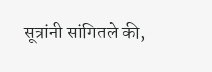सूत्रांनी सांगितले की,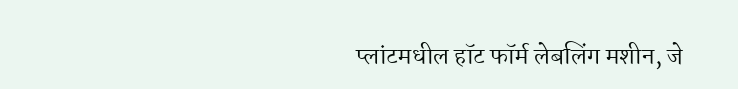प्लांटमधील हॉट फॉर्म लेबलिंग मशीन, जे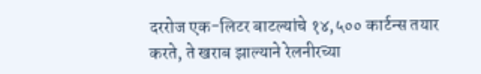दररोज एक-लिटर बाटल्यांचे १४,५०० कार्टन्स तयार करते, ते खराब झाल्याने रेलनीरच्या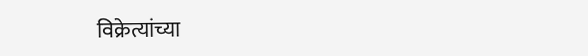विक्रेत्यांच्या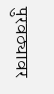पुरवठ्यावर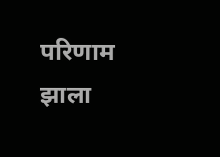परिणाम झाला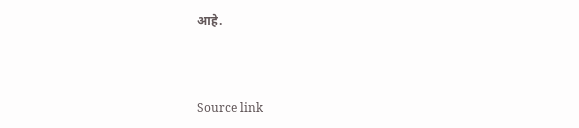आहे.



Source link